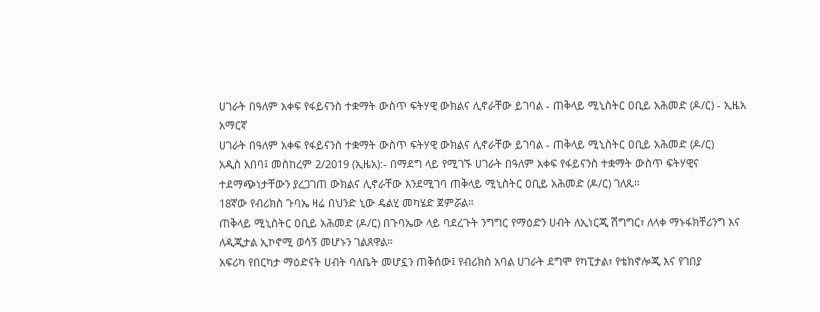ሀገራት በዓለም አቀፍ የፋይናንስ ተቋማት ውስጥ ፍትሃዊ ውክልና ሊኖራቸው ይገባል - ጠቅላይ ሚኒስትር ዐቢይ አሕመድ (ዶ/ር) - ኢዜአ አማርኛ
ሀገራት በዓለም አቀፍ የፋይናንስ ተቋማት ውስጥ ፍትሃዊ ውክልና ሊኖራቸው ይገባል - ጠቅላይ ሚኒስትር ዐቢይ አሕመድ (ዶ/ር)
አዲስ አበባ፤ መስከረም 2/2019 (ኢዜአ):- በማደግ ላይ የሚገኙ ሀገራት በዓለም አቀፍ የፋይናንስ ተቋማት ውስጥ ፍትሃዊና ተደማጭነታቸውን ያረጋገጠ ውክልና ሊኖራቸው እንደሚገባ ጠቅላይ ሚኒስትር ዐቢይ አሕመድ (ዶ/ር) ገለጹ።
18ኛው የብሪክስ ጉባኤ ዛሬ በህንድ ኒው ዴልሂ መካሄድ ጀምሯል።
ጠቅላይ ሚኒስትር ዐቢይ አሕመድ (ዶ/ር) በጉባኤው ላይ ባደረጉት ንግግር የማዕድን ሀብት ለኢነርጂ ሽግግር፣ ለላቀ ማኑፋክቸሪንግ እና ለዲጂታል ኢኮኖሚ ወሳኝ መሆኑን ገልጸዋል።
አፍሪካ የበርካታ ማዕድናት ሀብት ባለቤት መሆኗን ጠቅሰው፤ የብሪክስ አባል ሀገራት ደግሞ የካፒታል፣ የቴክኖሎጂ እና የገበያ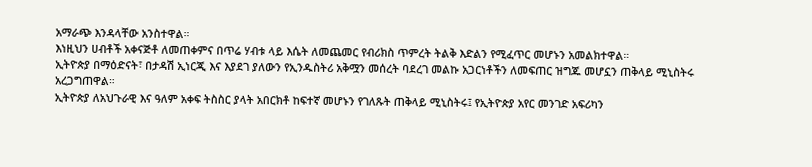አማራጭ እንዳላቸው አንስተዋል።
እነዚህን ሀብቶች አቀናጅቶ ለመጠቀምና በጥሬ ሃብቱ ላይ እሴት ለመጨመር የብሪክስ ጥምረት ትልቅ እድልን የሚፈጥር መሆኑን አመልክተዋል።
ኢትዮጵያ በማዕድናት፣ በታዳሽ ኢነርጂ እና እያደገ ያለውን የኢንዱስትሪ አቅሟን መሰረት ባደረገ መልኩ አጋርነቶችን ለመፍጠር ዝግጁ መሆኗን ጠቅላይ ሚኒስትሩ አረጋግጠዋል።
ኢትዮጵያ ለአህጉራዊ እና ዓለም አቀፍ ትስስር ያላት አበርክቶ ከፍተኛ መሆኑን የገለጹት ጠቅላይ ሚኒስትሩ፤ የኢትዮጵያ አየር መንገድ አፍሪካን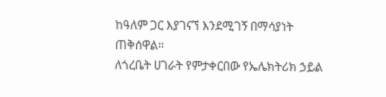ከዓለም ጋር እያገናኘ እንደሚገኝ በማሳያነት ጠቅሰዋል።
ለጎረቤት ሀገራት የምታቀርበው የኤሌክትሪክ ኃይል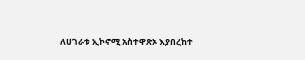ለሀገራቱ ኢኮኖሚ አስተዋጽኦ እያበረከተ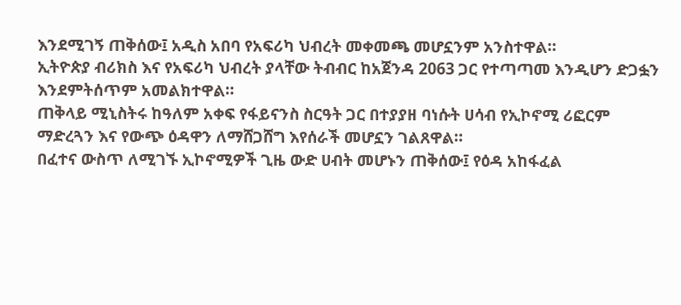እንደሚገኝ ጠቅሰው፤ አዲስ አበባ የአፍሪካ ህብረት መቀመጫ መሆኗንም አንስተዋል።
ኢትዮጵያ ብሪክስ እና የአፍሪካ ህብረት ያላቸው ትብብር ከአጀንዳ 2063 ጋር የተጣጣመ እንዲሆን ድጋፏን እንደምትሰጥም አመልክተዋል።
ጠቅላይ ሚኒስትሩ ከዓለም አቀፍ የፋይናንስ ስርዓት ጋር በተያያዘ ባነሱት ሀሳብ የኢኮኖሚ ሪፎርም ማድረጓን እና የውጭ ዕዳዋን ለማሸጋሸግ እየሰራች መሆኗን ገልጸዋል።
በፈተና ውስጥ ለሚገኙ ኢኮኖሚዎች ጊዜ ውድ ሀብት መሆኑን ጠቅሰው፤ የዕዳ አከፋፈል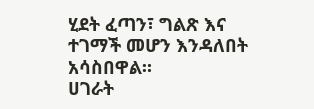ሂደት ፈጣን፣ ግልጽ እና ተገማች መሆን እንዳለበት አሳስበዋል።
ሀገራት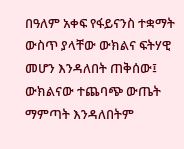በዓለም አቀፍ የፋይናንስ ተቋማት ውስጥ ያላቸው ውክልና ፍትሃዊ መሆን እንዳለበት ጠቅሰው፤ ውክልናው ተጨባጭ ውጤት ማምጣት እንዳለበትም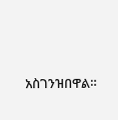አስገንዝበዋል።